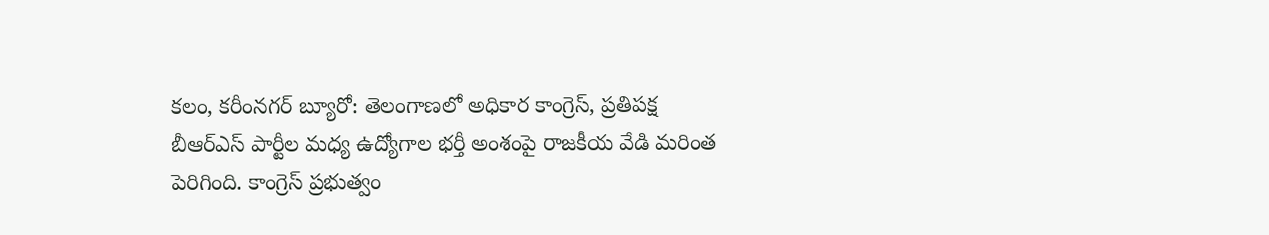కలం, కరీంనగర్ బ్యూరో: తెలంగాణలో అధికార కాంగ్రెస్, ప్రతిపక్ష బీఆర్ఎస్ పార్టీల మధ్య ఉద్యోగాల భర్తీ అంశంపై రాజకీయ వేడి మరింత పెరిగింది. కాంగ్రెస్ ప్రభుత్వం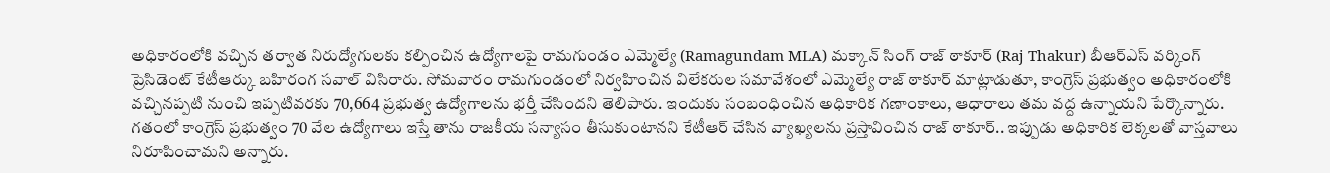అధికారంలోకి వచ్చిన తర్వాత నిరుద్యోగులకు కల్పించిన ఉద్యోగాలపై రామగుండం ఎమ్మెల్యే (Ramagundam MLA) మక్కాన్ సింగ్ రాజ్ ఠాకూర్ (Raj Thakur) బీఆర్ఎస్ వర్కింగ్ ప్రెసిడెంట్ కేటీఆర్కు బహిరంగ సవాల్ విసిరారు. సోమవారం రామగుండంలో నిర్వహించిన విలేకరుల సమావేశంలో ఎమ్మెల్యే రాజ్ ఠాకూర్ మాట్లాడుతూ, కాంగ్రెస్ ప్రభుత్వం అధికారంలోకి వచ్చినప్పటి నుంచి ఇప్పటివరకు 70,664 ప్రభుత్వ ఉద్యోగాలను భర్తీ చేసిందని తెలిపారు. ఇందుకు సంబంధించిన అధికారిక గణాంకాలు, ఆధారాలు తమ వద్ద ఉన్నాయని పేర్కొన్నారు.
గతంలో కాంగ్రెస్ ప్రభుత్వం 70 వేల ఉద్యోగాలు ఇస్తే తాను రాజకీయ సన్యాసం తీసుకుంటానని కేటీఆర్ చేసిన వ్యాఖ్యలను ప్రస్తావించిన రాజ్ ఠాకూర్.. ఇప్పుడు అధికారిక లెక్కలతో వాస్తవాలు నిరూపించామని అన్నారు.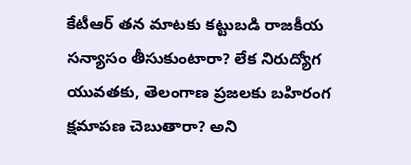కేటీఆర్ తన మాటకు కట్టుబడి రాజకీయ సన్యాసం తీసుకుంటారా? లేక నిరుద్యోగ యువతకు, తెలంగాణ ప్రజలకు బహిరంగ క్షమాపణ చెబుతారా? అని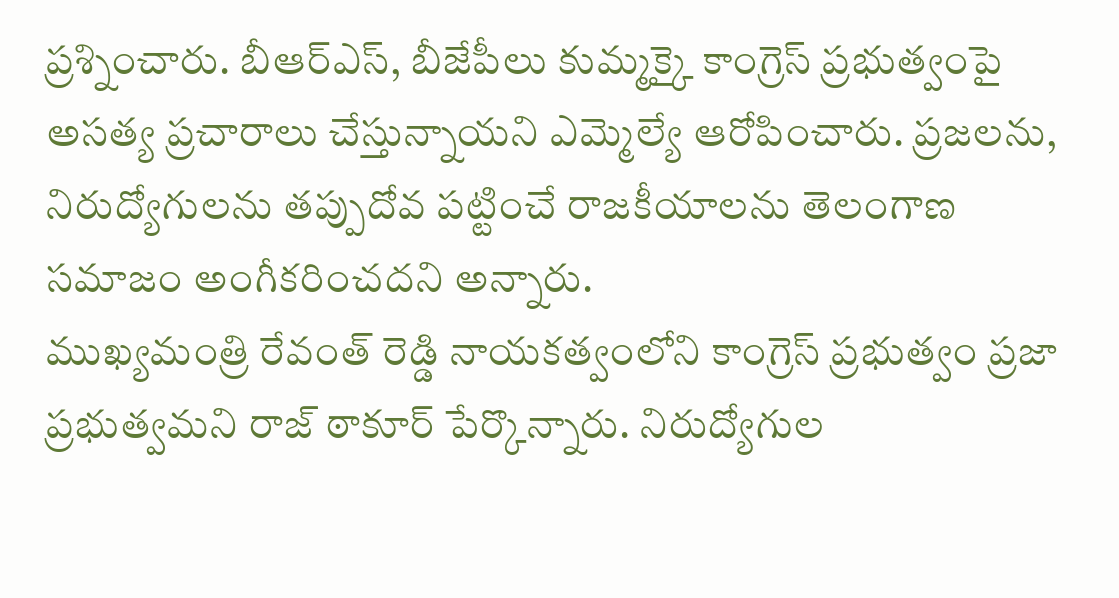ప్రశ్నించారు. బీఆర్ఎస్, బీజేపీలు కుమ్మక్కై కాంగ్రెస్ ప్రభుత్వంపై అసత్య ప్రచారాలు చేస్తున్నాయని ఎమ్మెల్యే ఆరోపించారు. ప్రజలను, నిరుద్యోగులను తప్పుదోవ పట్టించే రాజకీయాలను తెలంగాణ సమాజం అంగీకరించదని అన్నారు.
ముఖ్యమంత్రి రేవంత్ రెడ్డి నాయకత్వంలోని కాంగ్రెస్ ప్రభుత్వం ప్రజా ప్రభుత్వమని రాజ్ ఠాకూర్ పేర్కొన్నారు. నిరుద్యోగుల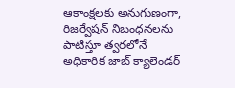ఆకాంక్షలకు అనుగుణంగా, రిజర్వేషన్ నిబంధనలను పాటిస్తూ త్వరలోనే అధికారిక జాబ్ క్యాలెండర్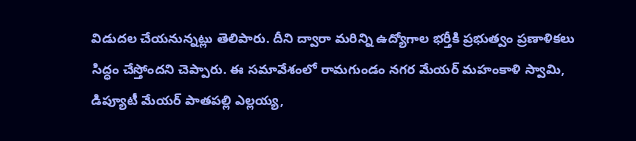విడుదల చేయనున్నట్లు తెలిపారు. దీని ద్వారా మరిన్ని ఉద్యోగాల భర్తీకి ప్రభుత్వం ప్రణాళికలు సిద్ధం చేస్తోందని చెప్పారు. ఈ సమావేశంలో రామగుండం నగర మేయర్ మహంకాళి స్వామి, డిప్యూటీ మేయర్ పాతపల్లి ఎల్లయ్య,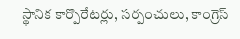స్థానిక కార్పొరేటర్లు, సర్పంచులు, కాంగ్రెస్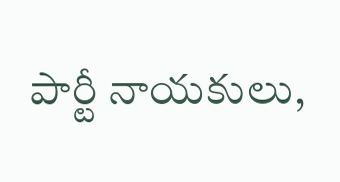పార్టీ నాయకులు,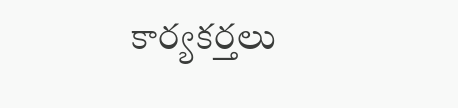కార్యకర్తలు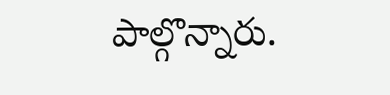పాల్గొన్నారు.